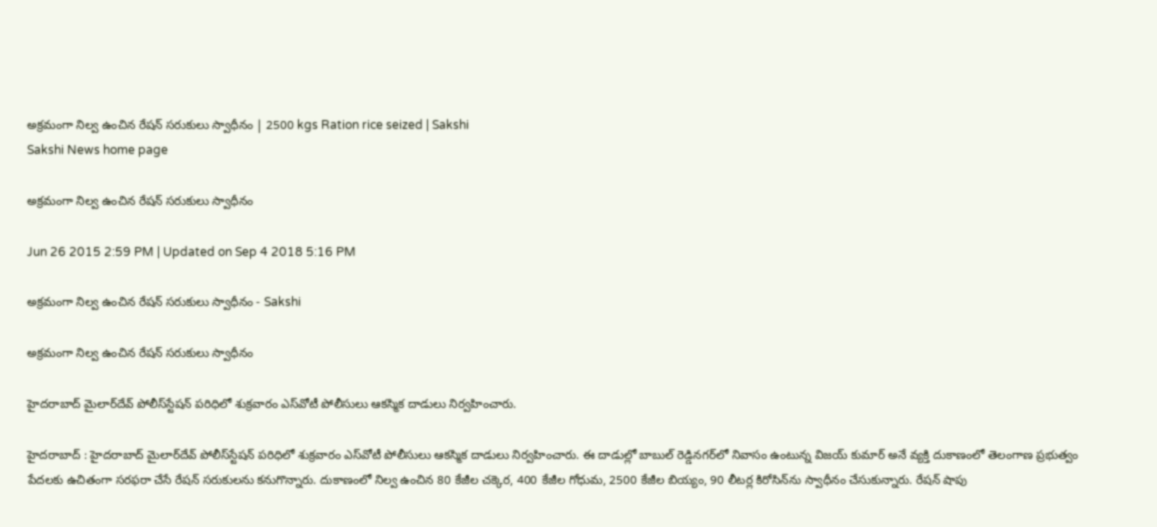అక్రమంగా నిల్వ ఉంచిన రేషన్ సరుకులు స్వాధీనం | 2500 kgs Ration rice seized | Sakshi
Sakshi News home page

అక్రమంగా నిల్వ ఉంచిన రేషన్ సరుకులు స్వాధీనం

Jun 26 2015 2:59 PM | Updated on Sep 4 2018 5:16 PM

అక్రమంగా నిల్వ ఉంచిన రేషన్ సరుకులు స్వాధీనం - Sakshi

అక్రమంగా నిల్వ ఉంచిన రేషన్ సరుకులు స్వాధీనం

హైదరాబాద్ మైలార్‌దేవ్ పోలీస్‌స్టేషన్ పరిధిలో శుక్రవారం ఎస్‌వోటీ పోలీసులు ఆకస్మిక దాడులు నిర్వహించారు.

హైదరాబాద్ : హైదరాబాద్ మైలార్‌దేవ్ పోలీస్‌స్టేషన్ పరిధిలో శుక్రవారం ఎస్‌వోటీ పోలీసులు ఆకస్మిక దాడులు నిర్వహించారు. ఈ దాడుల్లో బాబుల్ రెడ్డినగర్‌లో నివాసం ఉంటున్న విజయ్ కుమార్ అనే వ్యక్తి దుకాణంలో తెలంగాణ ప్రభుత్వం పేదలకు ఉచితంగా సరఫరా చేసే రేషన్ సరుకులను కనుగొన్నారు. దుకాణంలో నిల్వ ఉంచిన 80 కేజీల చక్కెర, 400 కేజీల గోధుమ, 2500 కేజీల బియ్యం, 90 లీటర్ల కిరోసిన్‌ను స్వాధీనం చేసుకున్నారు. రేషన్ షాపు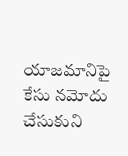యాజమానిపై కేసు నమోదు చేసుకుని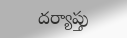దర్యాప్తు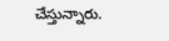చేస్తున్నారు.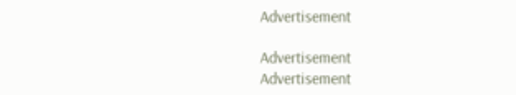Advertisement

Advertisement
Advertisement